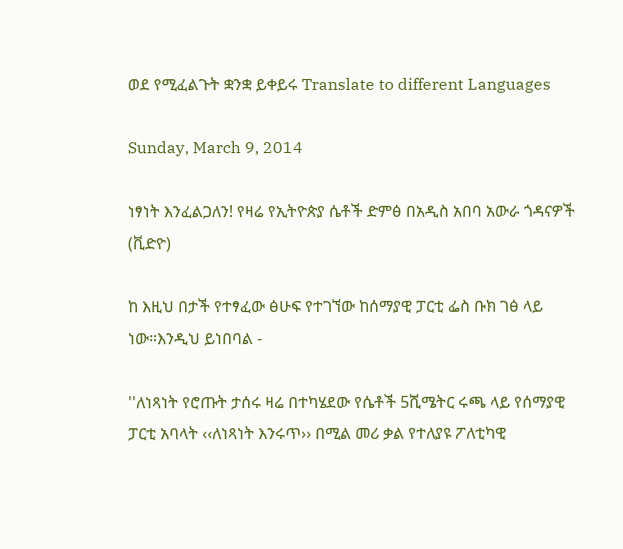ወደ የሚፈልጉት ቋንቋ ይቀይሩ Translate to different Languages

Sunday, March 9, 2014

ነፃነት እንፈልጋለን! የዛሬ የኢትዮጵያ ሴቶች ድምፅ በአዲስ አበባ አውራ ጎዳናዎች (ቪድዮ)

ከ እዚህ በታች የተፃፈው ፅሁፍ የተገኘው ከሰማያዊ ፓርቲ ፌስ ቡክ ገፅ ላይ ነው።እንዲህ ይነበባል -

''ለነጻነት የሮጡት ታሰሩ ዛሬ በተካሄደው የሴቶች 5ሺሜትር ሩጫ ላይ የሰማያዊ ፓርቲ አባላት ‹‹ለነጻነት እንሩጥ›› በሚል መሪ ቃል የተለያዩ ፖለቲካዊ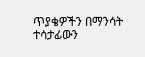ጥያቄዎችን በማንሳት ተሳታፊውን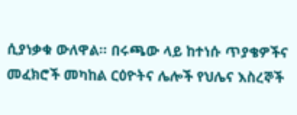ሲያነቃቁ ውለዋል፡፡ በሩጫው ላይ ከተነሱ ጥያቄዎችና መፈክሮች መካከል ርዕዮትና ሌሎች የህሌና እስረኞች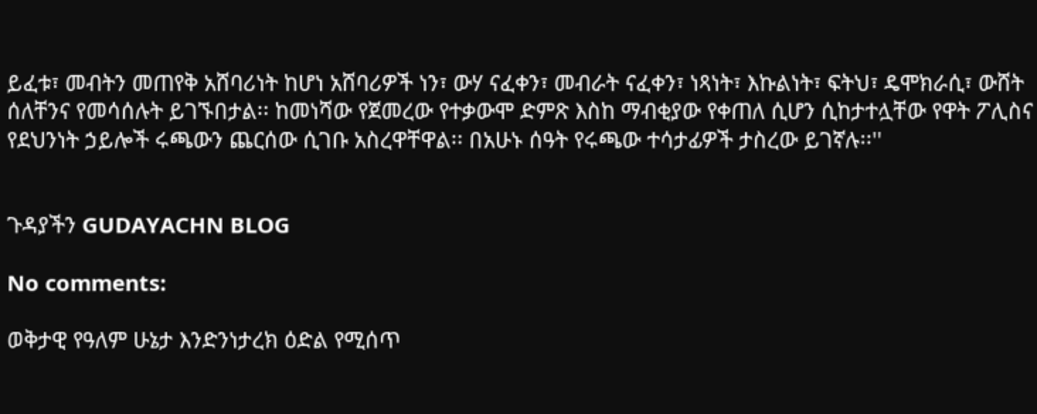ይፈቱ፣ መብትን መጠየቅ አሸባሪነት ከሆነ አሸባሪዎች ነን፣ ውሃ ናፈቀን፣ መብራት ናፈቀን፣ ነጻነት፣ እኩልነት፣ ፍትህ፣ ዴሞክራሲ፣ ውሸት ሰለቸንና የመሳሰሉት ይገኙበታል፡፡ ከመነሻው የጀመረው የተቃውሞ ድምጽ እስከ ማብቂያው የቀጠለ ሲሆን ሲከታተሏቸው የዋት ፖሊስና የደህንነት ኃይሎች ሩጫውን ጨርሰው ሲገቡ አስረዋቸዋል፡፡ በአሁኑ ሰዓት የሩጫው ተሳታፊዎች ታስረው ይገኛሉ፡፡''


ጉዳያችን GUDAYACHN BLOG

No comments:

ወቅታዊ የዓለም ሁኔታ እንድንነታረክ ዕድል የሚሰጥ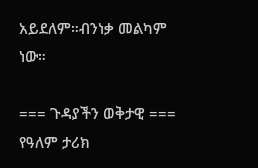አይደለም።ብንነቃ መልካም ነው።

=== ጉዳያችን ወቅታዊ === የዓለም ታሪክ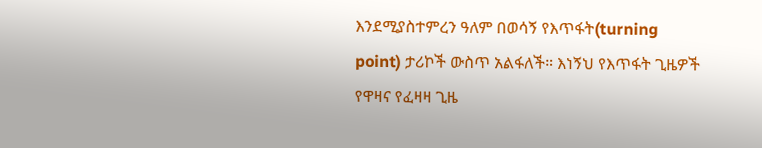እንደሚያስተምረን ዓለም በወሳኝ የእጥፋት(turning point) ታሪኮች ውስጥ አልፋለች። እነኝህ የእጥፋት ጊዜዎች የዋዛና የፈዛዛ ጊዜ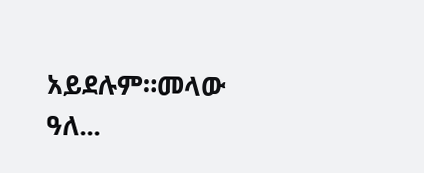አይደሉም።መላው ዓለ...